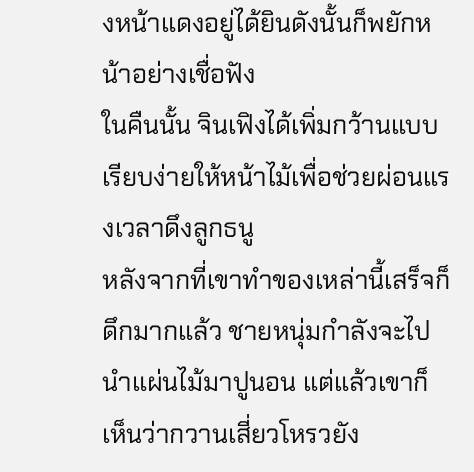งหน้าแดงอยู่ได้ยินดังนั้นก็พยักหน้าอย่างเชื่อฟัง
ในคืนนั้น จินเฟิงได้เพิ่มกว้านแบบเรียบง่ายให้หน้าไม้เพื่อช่วยผ่อนแรงเวลาดึงลูกธนู
หลังจากที่เขาทำของเหล่านี้เสร็จก็ดึกมากแล้ว ชายหนุ่มกำลังจะไปนำแผ่นไม้มาปูนอน แต่แล้วเขาก็เห็นว่ากวานเสี่ยวโหรวยัง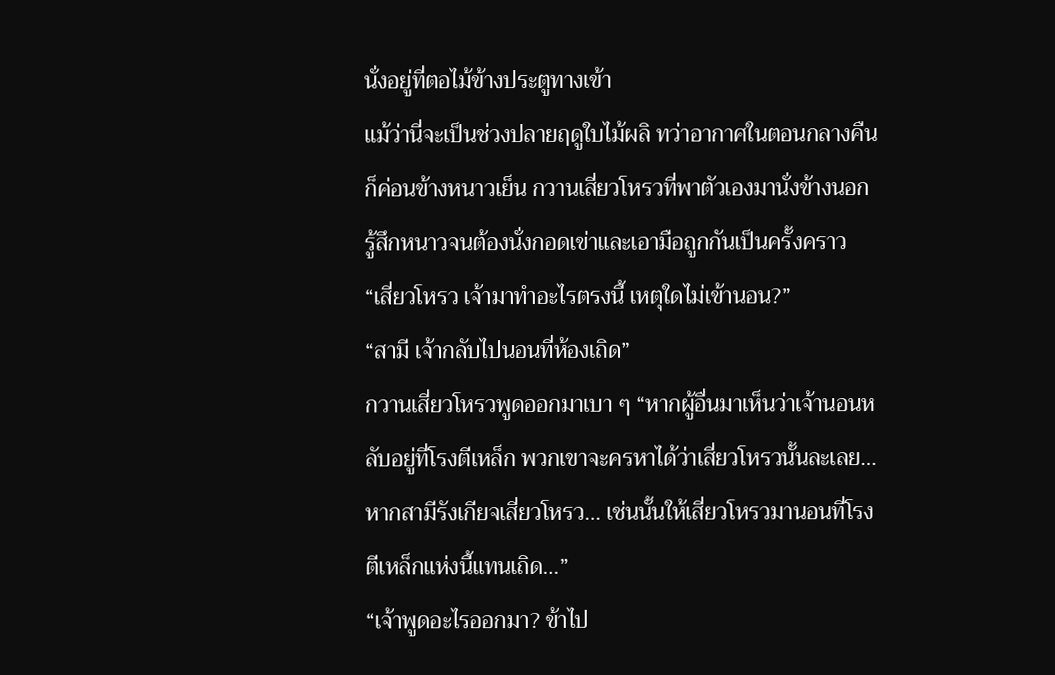นั่งอยู่ที่ตอไม้ข้างประตูทางเข้า
แม้ว่านี่จะเป็นช่วงปลายฤดูใบไม้ผลิ ทว่าอากาศในตอนกลางคืนก็ค่อนข้างหนาวเย็น กวานเสี่ยวโหรวที่พาตัวเองมานั่งข้างนอกรู้สึกหนาวจนต้องนั่งกอดเข่าและเอามือถูกกันเป็นครั้งคราว
“เสี่ยวโหรว เจ้ามาทำอะไรตรงนี้ เหตุใดไม่เข้านอน?”
“สามี เจ้ากลับไปนอนที่ห้องเถิด”
กวานเสี่ยวโหรวพูดออกมาเบา ๆ “หากผู้อื่นมาเห็นว่าเจ้านอนหลับอยู่ที่โรงตีเหล็ก พวกเขาจะครหาได้ว่าเสี่ยวโหรวนั้นละเลย… หากสามีรังเกียจเสี่ยวโหรว… เช่นนั้นให้เสี่ยวโหรวมานอนที่โรงตีเหล็กแห่งนี้แทนเถิด…”
“เจ้าพูดอะไรออกมา? ข้าไป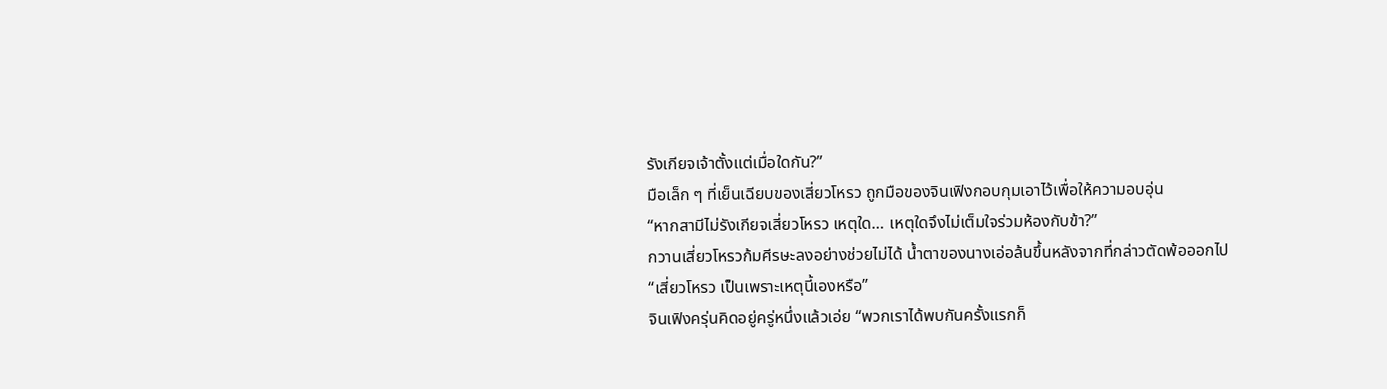รังเกียจเจ้าตั้งแต่เมื่อใดกัน?”
มือเล็ก ๆ ที่เย็นเฉียบของเสี่ยวโหรว ถูกมือของจินเฟิงกอบกุมเอาไว้เพื่อให้ความอบอุ่น
“หากสามีไม่รังเกียจเสี่ยวโหรว เหตุใด… เหตุใดจึงไม่เต็มใจร่วมห้องกับข้า?”
กวานเสี่ยวโหรวก้มศีรษะลงอย่างช่วยไม่ได้ น้ำตาของนางเอ่อล้นขึ้นหลังจากที่กล่าวตัดพ้อออกไป
“เสี่ยวโหรว เป็นเพราะเหตุนี้เองหรือ”
จินเฟิงครุ่นคิดอยู่ครู่หนึ่งแล้วเอ่ย “พวกเราได้พบกันครั้งแรกก็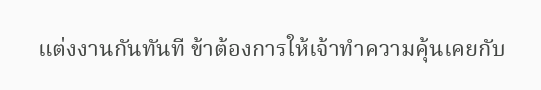แต่งงานกันทันที ข้าต้องการให้เจ้าทำความคุ้นเคยกับ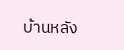บ้านหลัง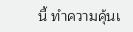นี้ ทำความคุ้นเ